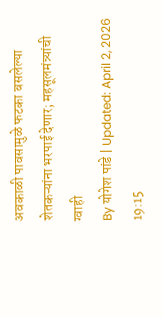अवकाळी पावसामुळे फटका बसलेल्या शेतकऱ्यांना भरपाई देणार; महसूलमंत्र्यांची ग्वाही
By योगेश पांडे | Updated: April 2, 2026 19:15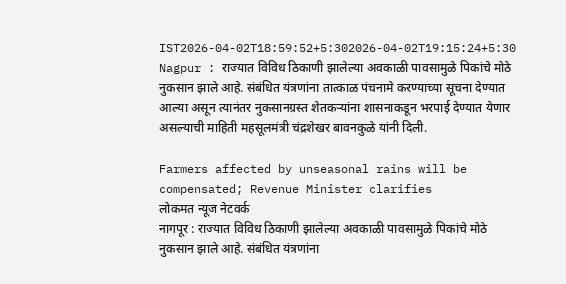IST2026-04-02T18:59:52+5:302026-04-02T19:15:24+5:30
Nagpur : राज्यात विविध ठिकाणी झालेल्या अवकाळी पावसामुळे पिकांचे मोठे नुकसान झाले आहे. संबंधित यंत्रणांना तात्काळ पंचनामे करण्याच्या सूचना देण्यात आल्या असून त्यानंतर नुकसानग्रस्त शेतकऱ्यांना शासनाकडून भरपाई देण्यात येणार असल्याची माहिती महसूलमंत्री चंद्रशेखर बावनकुळे यांनी दिली.

Farmers affected by unseasonal rains will be compensated; Revenue Minister clarifies
लोकमत न्यूज नेटवर्क
नागपूर : राज्यात विविध ठिकाणी झालेल्या अवकाळी पावसामुळे पिकांचे मोठे नुकसान झाले आहे. संबंधित यंत्रणांना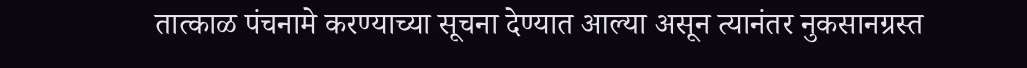तात्काळ पंचनामे करण्याच्या सूचना देण्यात आल्या असून त्यानंतर नुकसानग्रस्त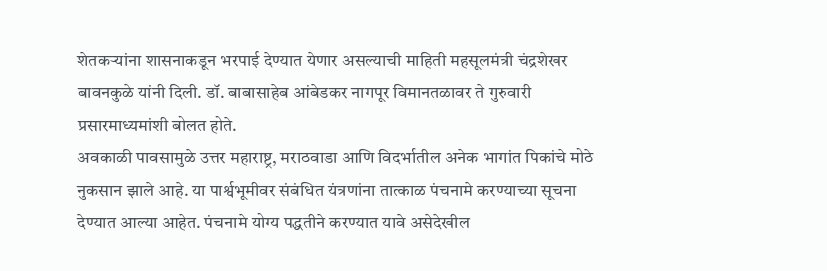शेतकऱ्यांना शासनाकडून भरपाई देण्यात येणार असल्याची माहिती महसूलमंत्री चंद्रशेखर बावनकुळे यांनी दिली. डॉ. बाबासाहेब आंबेडकर नागपूर विमानतळावर ते गुरुवारी प्रसारमाध्यमांशी बोलत होते.
अवकाळी पावसामुळे उत्तर महाराष्ट्र, मराठवाडा आणि विदर्भातील अनेक भागांत पिकांचे मोठे नुकसान झाले आहे. या पार्श्वभूमीवर संबंधित यंत्रणांना तात्काळ पंचनामे करण्याच्या सूचना देण्यात आल्या आहेत. पंचनामे योग्य पद्धतीने करण्यात यावे असेदेखील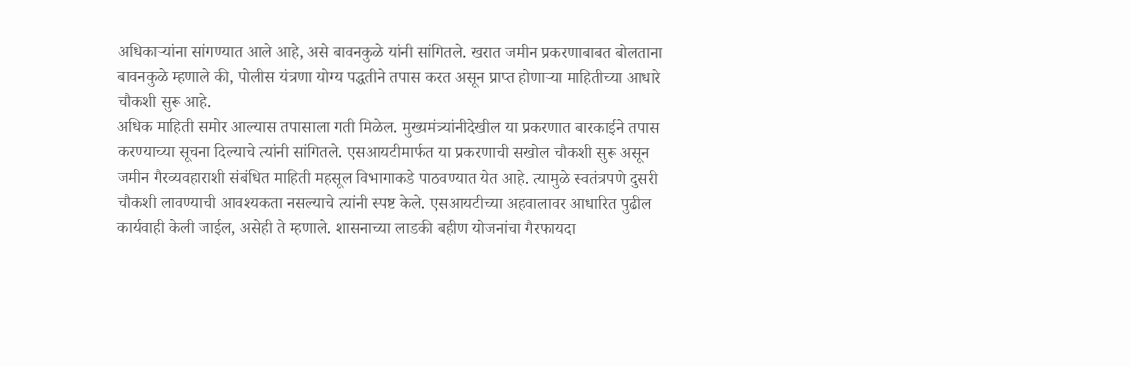अधिकाऱ्यांना सांगण्यात आले आहे, असे बावनकुळे यांनी सांगितले. खरात जमीन प्रकरणाबाबत बोलताना बावनकुळे म्हणाले की, पोलीस यंत्रणा योग्य पद्धतीने तपास करत असून प्राप्त होणाऱ्या माहितीच्या आधारे चौकशी सुरू आहे.
अधिक माहिती समोर आल्यास तपासाला गती मिळेल. मुख्यमंत्र्यांनीदेखील या प्रकरणात बारकाईने तपास करण्याच्या सूचना दिल्याचे त्यांनी सांगितले. एसआयटीमार्फत या प्रकरणाची सखोल चौकशी सुरू असून जमीन गैरव्यवहाराशी संबंधित माहिती महसूल विभागाकडे पाठवण्यात येत आहे. त्यामुळे स्वतंत्रपणे दुसरी चौकशी लावण्याची आवश्यकता नसल्याचे त्यांनी स्पष्ट केले. एसआयटीच्या अहवालावर आधारित पुढील कार्यवाही केली जाईल, असेही ते म्हणाले. शासनाच्या लाडकी बहीण योजनांचा गैरफायदा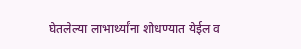घेतलेल्या लाभार्थ्यांना शोधण्यात येईल व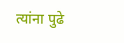त्यांना पुढे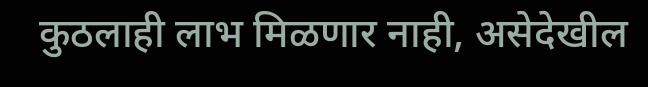कुठलाही लाभ मिळणार नाही, असेदेखील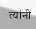त्यांनी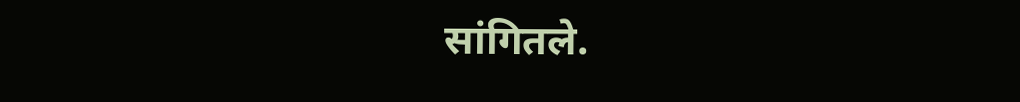सांगितले.